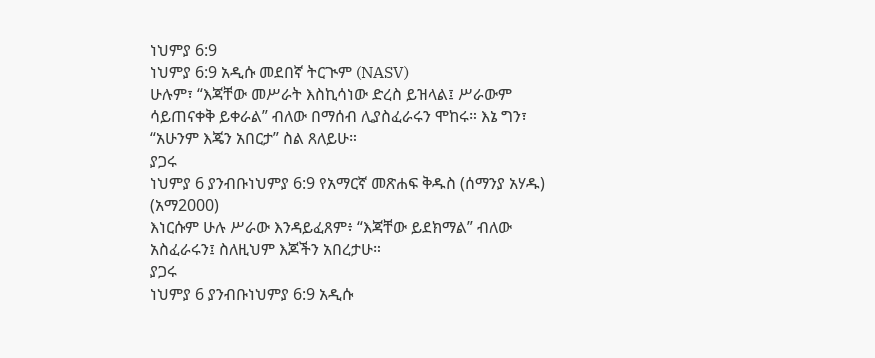ነህምያ 6:9
ነህምያ 6:9 አዲሱ መደበኛ ትርጒም (NASV)
ሁሉም፣ “እጃቸው መሥራት እስኪሳነው ድረስ ይዝላል፤ ሥራውም ሳይጠናቀቅ ይቀራል” ብለው በማሰብ ሊያስፈራሩን ሞከሩ። እኔ ግን፣ “አሁንም እጄን አበርታ” ስል ጸለይሁ።
ያጋሩ
ነህምያ 6 ያንብቡነህምያ 6:9 የአማርኛ መጽሐፍ ቅዱስ (ሰማንያ አሃዱ) (አማ2000)
እነርሱም ሁሉ ሥራው እንዳይፈጸም፥ “እጃቸው ይደክማል” ብለው አስፈራሩን፤ ስለዚህም እጆችን አበረታሁ።
ያጋሩ
ነህምያ 6 ያንብቡነህምያ 6:9 አዲሱ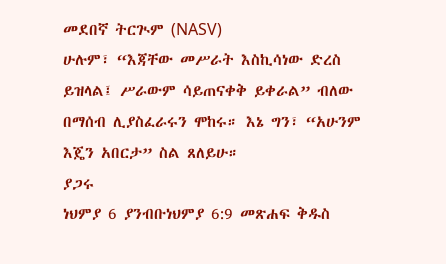መደበኛ ትርጒም (NASV)
ሁሉም፣ “እጃቸው መሥራት እስኪሳነው ድረስ ይዝላል፤ ሥራውም ሳይጠናቀቅ ይቀራል” ብለው በማሰብ ሊያስፈራሩን ሞከሩ። እኔ ግን፣ “አሁንም እጄን አበርታ” ስል ጸለይሁ።
ያጋሩ
ነህምያ 6 ያንብቡነህምያ 6:9 መጽሐፍ ቅዱስ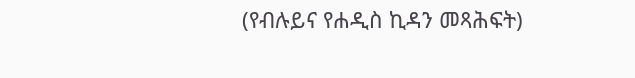(የብሉይና የሐዲስ ኪዳን መጻሕፍት)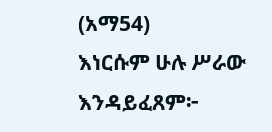(አማ54)
እነርሱም ሁሉ ሥራው እንዳይፈጸም፦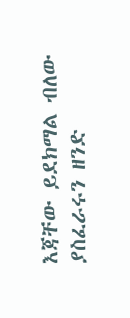እጃቸው ይደክማል ብለው ያስፈራሩን ዘንድ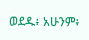ወደዱ፥ አሁንም፥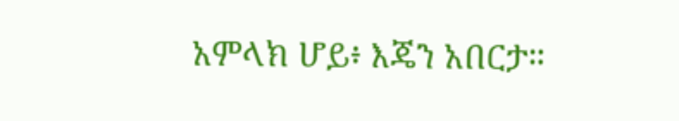አምላክ ሆይ፥ እጄን አበርታ።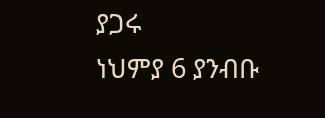ያጋሩ
ነህምያ 6 ያንብቡ